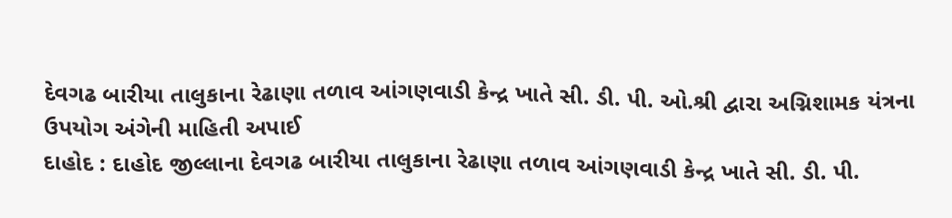દેવગઢ બારીયા તાલુકાના રેઢાણા તળાવ આંગણવાડી કેન્દ્ર ખાતે સી. ડી. પી. ઓ.શ્રી દ્વારા અગ્નિશામક યંત્રના ઉપયોગ અંગેની માહિતી અપાઈ
દાહોદ : દાહોદ જીલ્લાના દેવગઢ બારીયા તાલુકાના રેઢાણા તળાવ આંગણવાડી કેન્દ્ર ખાતે સી. ડી. પી.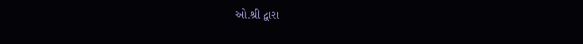ઓ.શ્રી દ્વારા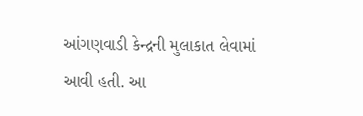આંગણવાડી કેન્દ્રની મુલાકાત લેવામાં આવી હતી. આ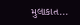મુલાકાત...